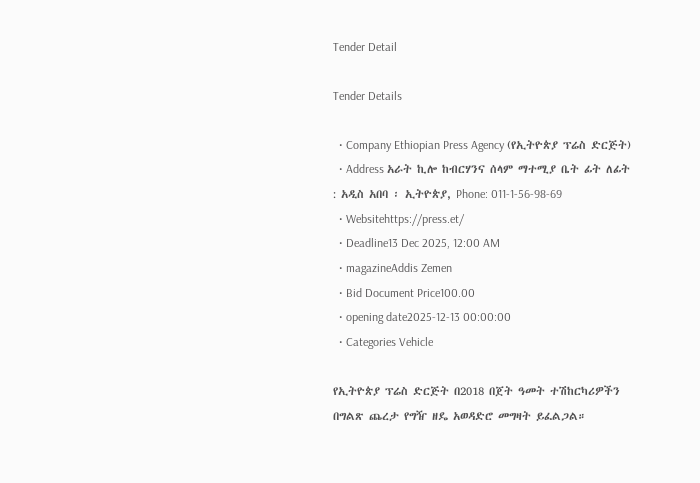Tender Detail

Tender Details

  • Company Ethiopian Press Agency (የኢትዮጵያ ፕሬስ ድርጅት)
  • Address አራት ኪሎ ከብርሃንና ሰላም ማተሚያ ቤት ፊት ለፊት : አዲስ አበባ ፡ ኢትዮጵያ, Phone: 011-1-56-98-69
  • Websitehttps://press.et/
  • Deadline13 Dec 2025, 12:00 AM
  • magazineAddis Zemen
  • Bid Document Price100.00
  • opening date2025-12-13 00:00:00
  • Categories Vehicle

የኢትዮጵያ ፕሬስ ድርጅት በ2018 በጀት ዓመት ተሽከርካሪዎችን በግልጽ ጨረታ የግዥ ዘዴ አወዳድሮ መግዛት ይፈልጋል።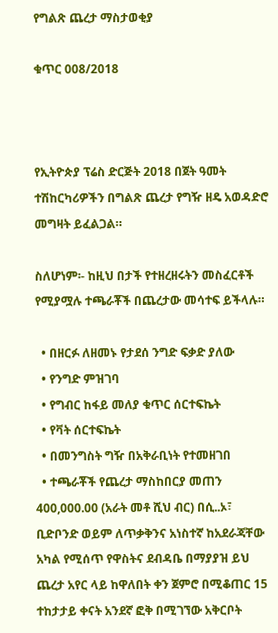የግልጽ ጨረታ ማስታወቂያ

ቁጥር 008/2018



የኢትዮጵያ ፕሬስ ድርጅት 2018 በጀት ዓመት ተሽከርካሪዎችን በግልጽ ጨረታ የግዥ ዘዴ አወዳድሮ መግዛት ይፈልጋል።

ስለሆነም፡- ከዚህ በታች የተዘረዘሩትን መስፈርቶች የሚያሟሉ ተጫራቾች በጨረታው መሳተፍ ይችላሉ።

  • በዘርፉ ለዘመኑ የታደሰ ንግድ ፍቃድ ያለው
  • የንግድ ምዝገባ
  • የግብር ከፋይ መለያ ቁጥር ሰርተፍኬት
  • የቫት ሰርተፍኬት
  • በመንግስት ግዥ በአቅራቢነት የተመዘገበ
  • ተጫራቾች የጨረታ ማስከበርያ መጠን 400,000.00 (አራት መቶ ሺህ ብር) በሲ..ኦ፣ ቢድቦንድ ወይም ለጥቃቅንና አነስተኛ ከአደራጃቸው አካል የሚሰጥ የዋስትና ደብዳቤ በማያያዝ ይህ ጨረታ አየር ላይ ከዋለበት ቀን ጀምሮ በሚቆጠር 15 ተከታታይ ቀናት አንደኛ ፎቅ በሚገኘው አቅርቦት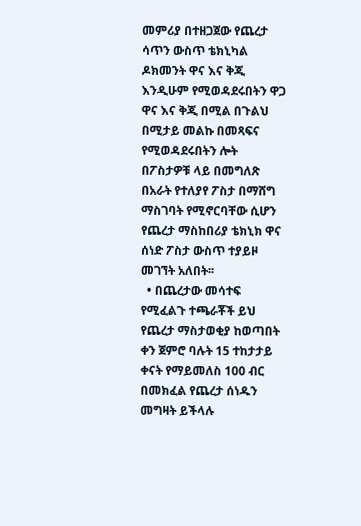መምሪያ በተዘጋጀው የጨረታ ሳጥን ውስጥ ቴክኒካል ዶክመንት ዋና እና ቅጂ እንዲሁም የሚወዳደሩበትን ዋጋ ዋና እና ቅጂ በሚል በጉልህ በሚታይ መልኩ በመጻፍና የሚወዳደሩበትን ሎት በፖስታዎቹ ላይ በመግለጽ በአራት የተለያየ ፖስታ በማሸግ ማስገባት የሚኖርባቸው ሲሆን የጨረታ ማስከበሪያ ቴክኒክ ዋና ሰነድ ፖስታ ውስጥ ተያይዞ መገኘት አለበት፡፡
  • በጨረታው መሳተፍ የሚፈልጉ ተጫራቾች ይህ የጨረታ ማስታወቂያ ከወጣበት ቀን ጀምሮ ባሉት 15 ተከታታይ ቀናት የማይመለስ 100 ብር በመክፈል የጨረታ ሰነዱን መግዛት ይችላሉ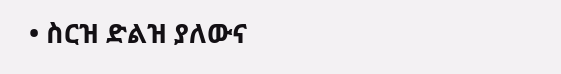• ስርዝ ድልዝ ያለውና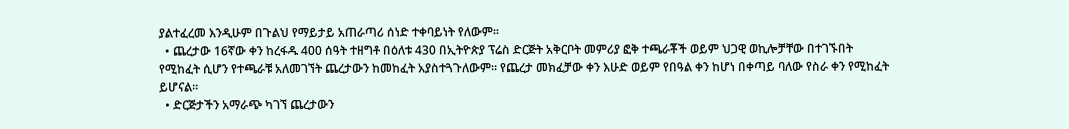ያልተፈረመ እንዲሁም በጉልህ የማይታይ አጠራጣሪ ሰነድ ተቀባይነት የለውም።
  • ጨረታው 16ኛው ቀን ከረፋዱ 400 ሰዓት ተዘግቶ በዕለቱ 430 በኢትዮጵያ ፕሬስ ድርጅት አቅርቦት መምሪያ ፎቅ ተጫራቾች ወይም ህጋዊ ወኪሎቻቸው በተገኙበት የሚከፈት ሲሆን የተጫራቹ አለመገኘት ጨረታውን ከመከፈት አያስተጓጉለውም። የጨረታ መክፈቻው ቀን እሁድ ወይም የበዓል ቀን ከሆነ በቀጣይ ባለው የስራ ቀን የሚከፈት ይሆናል።
  • ድርጅታችን አማራጭ ካገኘ ጨረታውን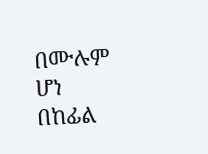በሙሉም ሆነ በከፊል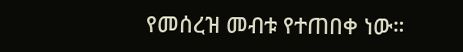የመሰረዝ መብቱ የተጠበቀ ነው።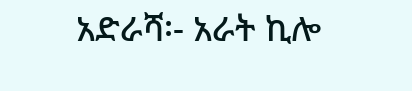አድራሻ፡- አራት ኪሎ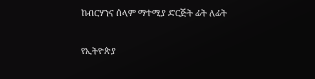ከብርሃንና ሰላም ማተሚያ ድርጅት ፊት ለፊት

የኢትዮጵያ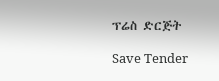ፕሬስ ድርጅት

Save Tender